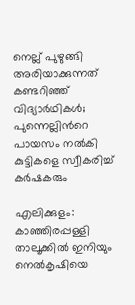നെല്ല് പുഴുങ്ങി അരിയാക്കുന്നത് കണ്ടറിഞ്ഞ് വിദ്യാർഥികൾ; പുന്നെല്ലിന്‍റെ പായസം നൽകി കുട്ടികളെ സ്വീകരിച്ച് കർഷകരും

എലിക്കുളം: കാഞ്ഞിരപ്പള്ളി താലൂക്കിൽ ഇനിയും നെൽകൃഷിയെ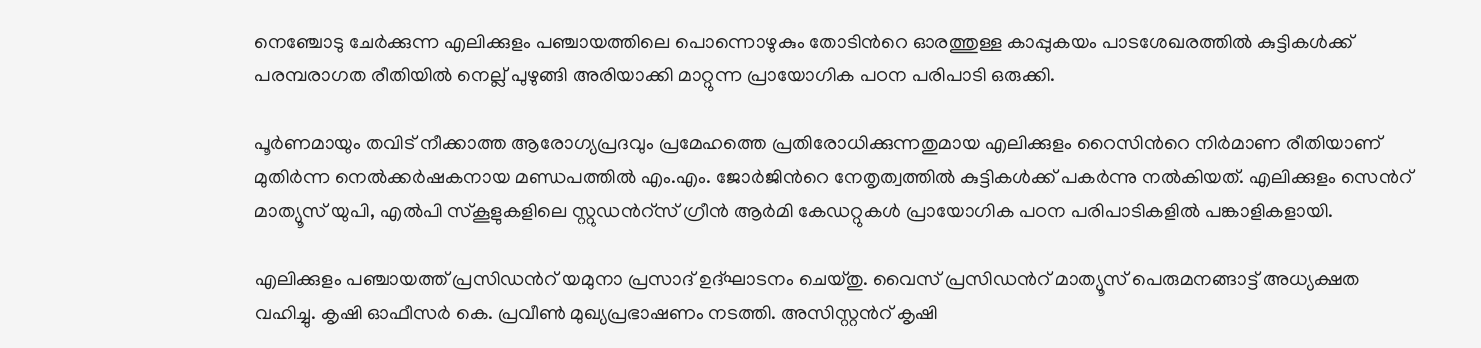നെഞ്ചോടു ചേർക്കുന്ന എലിക്കുളം പഞ്ചായത്തിലെ പൊന്നൊഴുകും തോടിന്‍റെ ഓരത്തുള്ള കാപ്പുകയം പാടശേഖരത്തിൽ കുട്ടികൾക്ക് പരമ്പരാഗത രീതിയിൽ നെല്ല് പുഴുങ്ങി അരിയാക്കി മാറ്റുന്ന പ്രായോഗിക പഠന പരിപാടി ഒരുക്കി.

പൂർണമായും തവിട് നീക്കാത്ത ആരോഗ്യപ്രദവും പ്രമേഹത്തെ പ്രതിരോധിക്കുന്നതുമായ എലിക്കുളം റൈസിന്‍റെ നിർമാണ രീതിയാണ് മുതിർന്ന നെൽക്കർഷകനായ മണ്ഡപത്തിൽ എം.എം. ജോർജിന്‍റെ നേതൃത്വത്തിൽ കുട്ടികൾക്ക് പകർന്നു നൽകിയത്. എലിക്കുളം സെന്‍റ് മാത്യൂസ് യുപി, എൽപി സ്‌കൂളുകളിലെ സ്റ്റുഡന്‍റ്സ് ഗ്രീൻ ആർമി കേഡറ്റുകൾ പ്രായോഗിക പഠന പരിപാടികളിൽ പങ്കാളികളായി.

എലിക്കുളം പഞ്ചായത്ത് പ്രസിഡന്‍റ് യമുനാ പ്രസാദ് ഉദ്ഘാടനം ചെയ്തു. വൈസ് പ്രസിഡന്‍റ് മാത്യൂസ് പെരുമനങ്ങാട്ട് അധ്യക്ഷത വഹിച്ചു. കൃഷി ഓഫീസർ കെ. പ്രവീൺ മുഖ്യപ്രഭാഷണം നടത്തി. അസിസ്റ്റന്‍റ് കൃഷി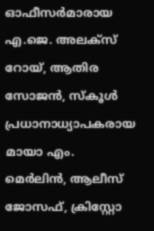ഓഫീസർമാരായ എ.ജെ. അലക്‌സ് റോയ്, ആതിര സോജൻ, സ്‌കൂൾ പ്രധാനാധ്യാപകരായ മായാ എം. മെർലിൻ, ആലീസ് ജോസഫ്, ക്രിസ്റ്റോ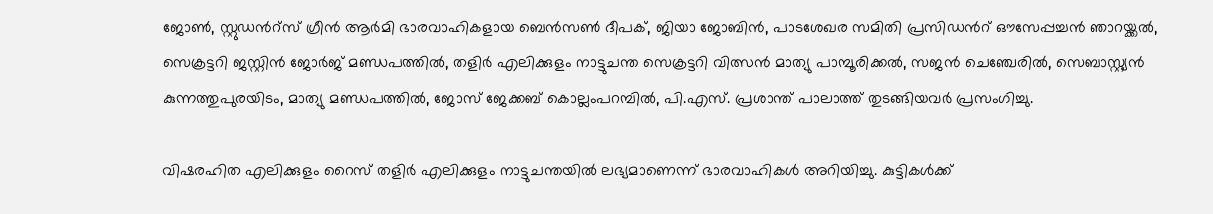ജോൺ, സ്റ്റുഡന്‍റ്സ് ഗ്രീൻ ആർമി ഭാരവാഹികളായ ബെൻസൺ ദീപക്, ജിയാ ജോബിൻ, പാടശേഖര സമിതി പ്രസിഡന്‍റ് ഔസേപ്പച്ചൻ ഞാറയ്ക്കൽ, സെക്രട്ടറി ജസ്റ്റിൻ ജോർജ് മണ്ഡപത്തിൽ, തളിർ എലിക്കുളം നാട്ടുചന്ത സെക്രട്ടറി വിത്സൻ മാത്യു പാമ്പൂരിക്കൽ, സജൻ ചെഞ്ചേരിൽ, സെബാസ്റ്റ്യൻ കുന്നത്തുപുരയിടം, മാത്യു മണ്ഡപത്തിൽ, ജോസ് ജേക്കബ് കൊല്ലംപറമ്പിൽ, പി.എസ്. പ്രശാന്ത് പാലാത്ത് തുടങ്ങിയവർ പ്രസംഗിച്ചു.

വിഷരഹിത എലിക്കുളം റൈസ് തളിർ എലിക്കുളം നാട്ടുചന്തയിൽ ലഭ്യമാണെന്ന് ഭാരവാഹികൾ അറിയിച്ചു. കുട്ടികൾക്ക്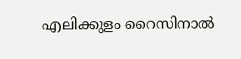എലിക്കുളം റൈസിനാൽ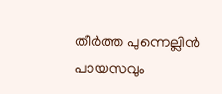തീർത്ത പുന്നെല്ലിൻ പായസവും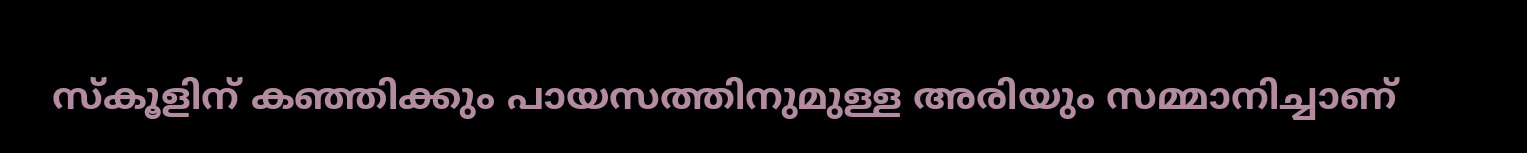സ്‌കൂളിന് കഞ്ഞിക്കും പായസത്തിനുമുള്ള അരിയും സമ്മാനിച്ചാണ്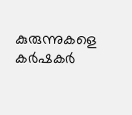കുരുന്നുകളെ കർഷകർ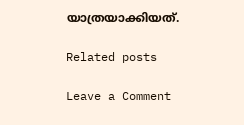യാത്രയാക്കിയത്.

Related posts

Leave a Comment